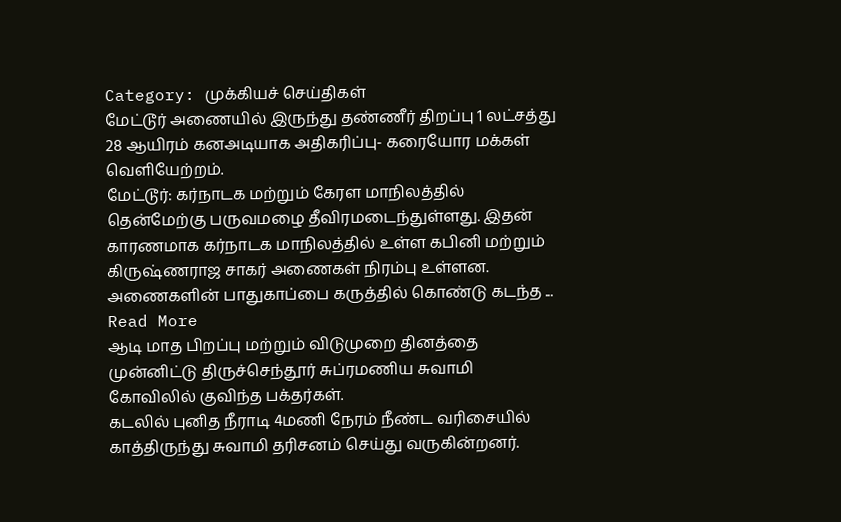Category: முக்கியச் செய்திகள்
மேட்டூர் அணையில் இருந்து தண்ணீர் திறப்பு 1 லட்சத்து 28 ஆயிரம் கனஅடியாக அதிகரிப்பு- கரையோர மக்கள் வெளியேற்றம்.
மேட்டூர்: கர்நாடக மற்றும் கேரள மாநிலத்தில் தென்மேற்கு பருவமழை தீவிரமடைந்துள்ளது. இதன் காரணமாக கர்நாடக மாநிலத்தில் உள்ள கபினி மற்றும் கிருஷ்ணராஜ சாகர் அணைகள் நிரம்பு உள்ளன. அணைகளின் பாதுகாப்பை கருத்தில் கொண்டு கடந்த ... Read More
ஆடி மாத பிறப்பு மற்றும் விடுமுறை தினத்தை முன்னிட்டு திருச்செந்தூர் சுப்ரமணிய சுவாமி கோவிலில் குவிந்த பக்தர்கள்.
கடலில் புனித நீராடி 4மணி நேரம் நீண்ட வரிசையில் காத்திருந்து சுவாமி தரிசனம் செய்து வருகின்றனர்.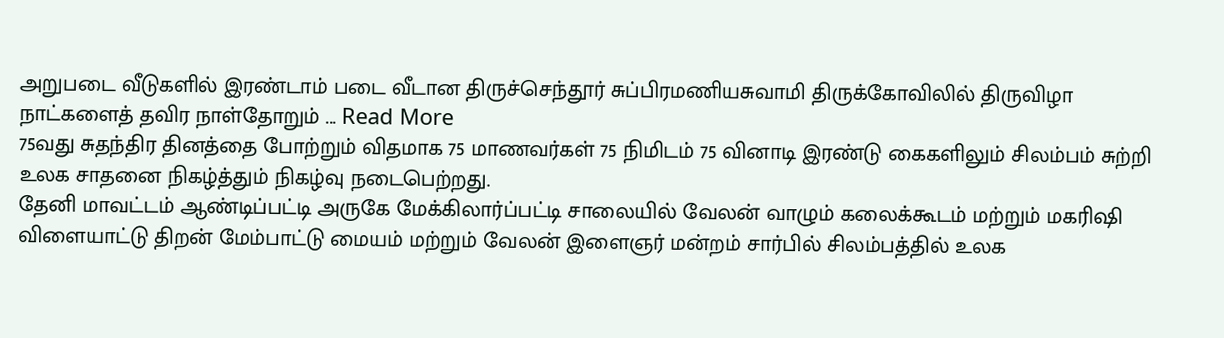அறுபடை வீடுகளில் இரண்டாம் படை வீடான திருச்செந்தூர் சுப்பிரமணியசுவாமி திருக்கோவிலில் திருவிழா நாட்களைத் தவிர நாள்தோறும் ... Read More
75வது சுதந்திர தினத்தை போற்றும் விதமாக 75 மாணவர்கள் 75 நிமிடம் 75 வினாடி இரண்டு கைகளிலும் சிலம்பம் சுற்றி உலக சாதனை நிகழ்த்தும் நிகழ்வு நடைபெற்றது.
தேனி மாவட்டம் ஆண்டிப்பட்டி அருகே மேக்கிலார்ப்பட்டி சாலையில் வேலன் வாழும் கலைக்கூடம் மற்றும் மகரிஷி விளையாட்டு திறன் மேம்பாட்டு மையம் மற்றும் வேலன் இளைஞர் மன்றம் சார்பில் சிலம்பத்தில் உலக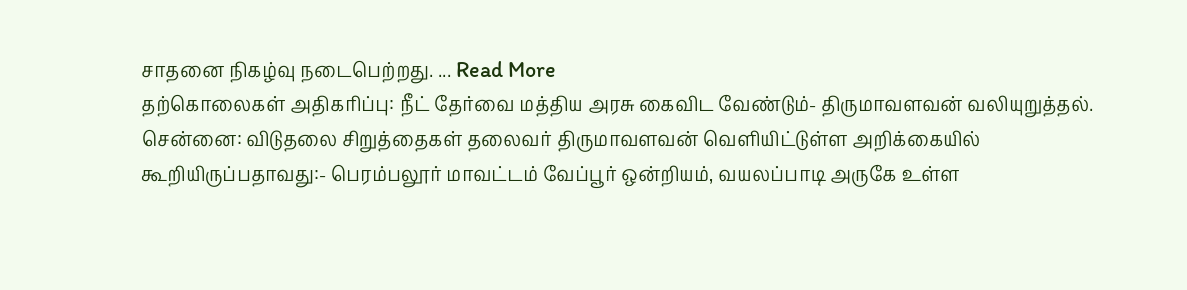சாதனை நிகழ்வு நடைபெற்றது. ... Read More
தற்கொலைகள் அதிகரிப்பு: நீட் தேர்வை மத்திய அரசு கைவிட வேண்டும்- திருமாவளவன் வலியுறுத்தல்.
சென்னை: விடுதலை சிறுத்தைகள் தலைவர் திருமாவளவன் வெளியிட்டுள்ள அறிக்கையில் கூறியிருப்பதாவது:- பெரம்பலூர் மாவட்டம் வேப்பூர் ஒன்றியம், வயலப்பாடி அருகே உள்ள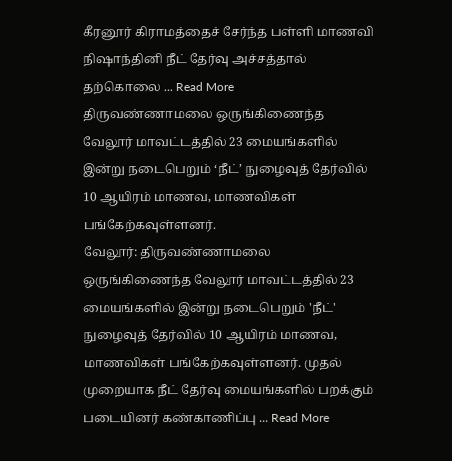கீரனூர் கிராமத்தைச் சேர்ந்த பள்ளி மாணவி நிஷாந்தினி நீட் தேர்வு அச்சத்தால் தற்கொலை ... Read More
திருவண்ணாமலை ஒருங்கிணைந்த வேலூர் மாவட்டத்தில் 23 மையங்களில் இன்று நடைபெறும் ‘நீட்’ நுழைவுத் தேர்வில் 10 ஆயிரம் மாணவ, மாணவிகள் பங்கேற்கவுள்ளனர்.
வேலூர்: திருவண்ணாமலை ஒருங்கிணைந்த வேலூர் மாவட்டத்தில் 23 மையங்களில் இன்று நடைபெறும் 'நீட்' நுழைவுத் தேர்வில் 10 ஆயிரம் மாணவ, மாணவிகள் பங்கேற்கவுள்ளனர். முதல் முறையாக நீட் தேர்வு மையங்களில் பறக்கும் படையினர் கண்காணிப்பு ... Read More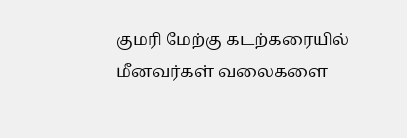குமரி மேற்கு கடற்கரையில் மீனவர்கள் வலைகளை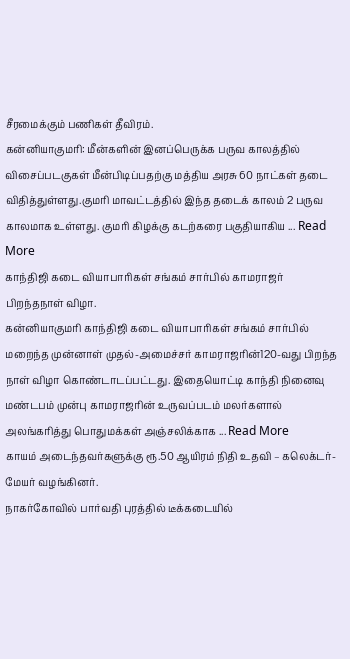சீரமைக்கும் பணிகள் தீவிரம்.
கன்னியாகுமரி: மீன்களின் இனப்பெருக்க பருவ காலத்தில் விசைப்படகுகள் மீன்பிடிப்பதற்கு மத்திய அரசு 60 நாட்கள் தடை விதித்துள்ளது.குமரி மாவட்டத்தில் இந்த தடைக் காலம் 2 பருவ காலமாக உள்ளது. குமரி கிழக்கு கடற்கரை பகுதியாகிய ... Read More
காந்திஜி கடை வியாபாரிகள் சங்கம் சார்பில் காமராஜர் பிறந்தநாள் விழா.
கன்னியாகுமரி காந்திஜி கடை வியாபாரிகள் சங்கம் சார்பில் மறைந்த முன்னாள் முதல்-அமைச்சர் காமராஜரின்120-வது பிறந்த நாள் விழா கொண்டாடப்பட்டது. இதையொட்டி காந்தி நினைவு மண்டபம் முன்பு காமராஜரின் உருவப்படம் மலர்களால் அலங்கரித்து பொதுமக்கள் அஞ்சலிக்காக ... Read More
காயம் அடைந்தவர்களுக்கு ரூ.50 ஆயிரம் நிதி உதவி – கலெக்டர்-மேயர் வழங்கினர்.
நாகர்கோவில் பார்வதி புரத்தில் டீக்கடையில்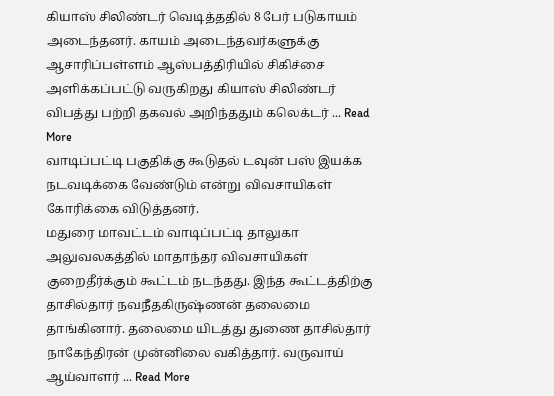கியாஸ் சிலிண்டர் வெடித்ததில் 8 பேர் படுகாயம் அடைந்தனர். காயம் அடைந்தவர்களுக்கு ஆசாரிப்பள்ளம் ஆஸ்பத்திரியில் சிகிச்சை அளிக்கப்பட்டு வருகிறது கியாஸ் சிலிண்டர் விபத்து பற்றி தகவல் அறிந்ததும் கலெக்டர் ... Read More
வாடிப்பட்டி பகுதிக்கு கூடுதல் டவுன் பஸ் இயக்க நடவடிக்கை வேண்டும் என்று விவசாயிகள் கோரிக்கை விடுத்தனர்.
மதுரை மாவட்டம் வாடிப்பட்டி தாலுகா அலுவலகத்தில் மாதாந்தர விவசாயிகள் குறைதீர்க்கும் கூட்டம் நடந்தது. இந்த கூட்டத்திற்கு தாசில்தார் நவநீதகிருஷ்ணன் தலைமை தாங்கினார். தலைமை யிடத்து துணை தாசில்தார் நாகேந்திரன் முன்னிலை வகித்தார். வருவாய் ஆய்வாளர் ... Read More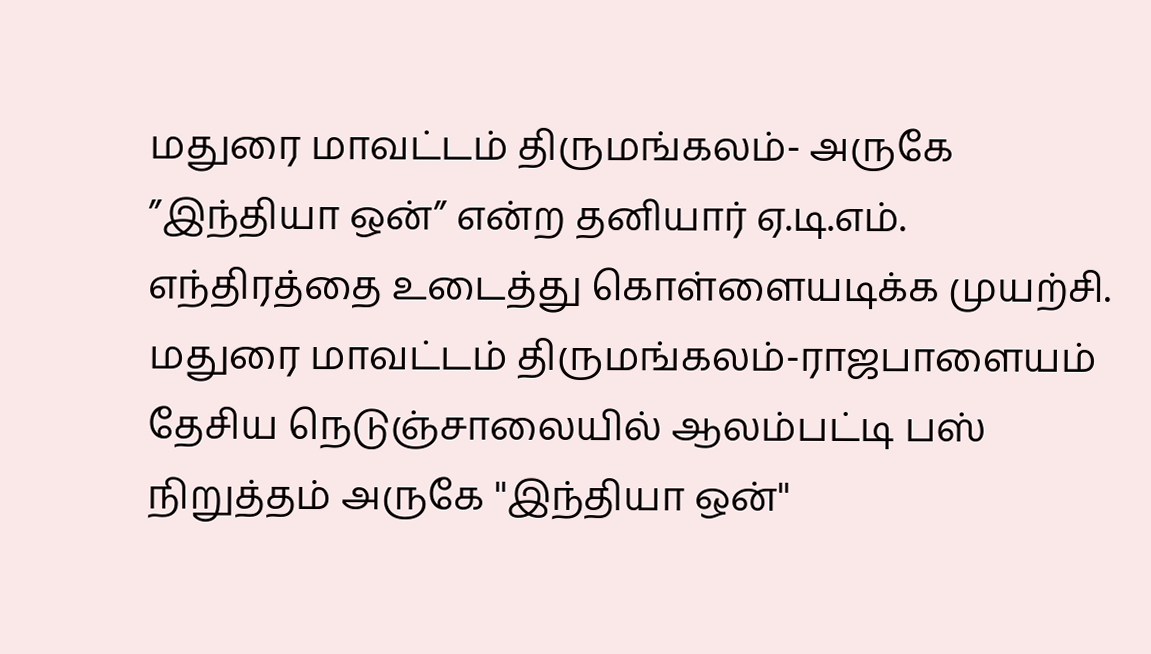மதுரை மாவட்டம் திருமங்கலம்- அருகே ”இந்தியா ஒன்” என்ற தனியார் ஏ.டி.எம். எந்திரத்தை உடைத்து கொள்ளையடிக்க முயற்சி.
மதுரை மாவட்டம் திருமங்கலம்-ராஜபாளையம் தேசிய நெடுஞ்சாலையில் ஆலம்பட்டி பஸ் நிறுத்தம் அருகே ''இந்தியா ஒன்''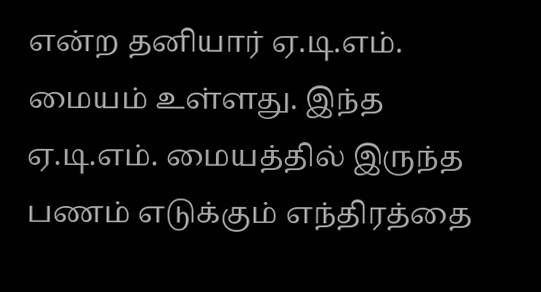என்ற தனியார் ஏ.டி.எம். மையம் உள்ளது. இந்த ஏ.டி.எம். மையத்தில் இருந்த பணம் எடுக்கும் எந்திரத்தை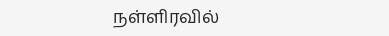நள்ளிரவில்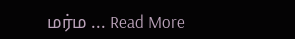மர்ம ... Read More